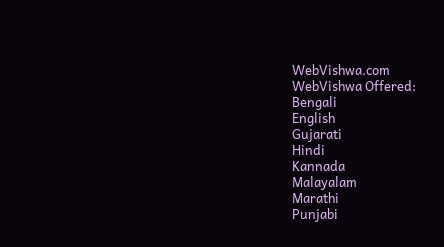WebVishwa.com
WebVishwa Offered:
Bengali
English
Gujarati
Hindi
Kannada
Malayalam
Marathi
Punjabi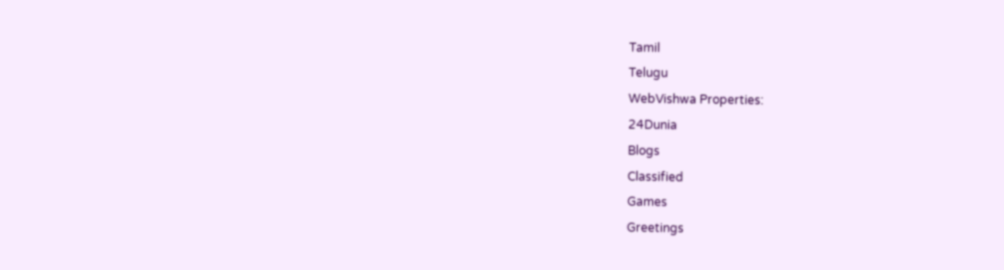Tamil
Telugu
WebVishwa Properties:
24Dunia
Blogs
Classified
Games
Greetings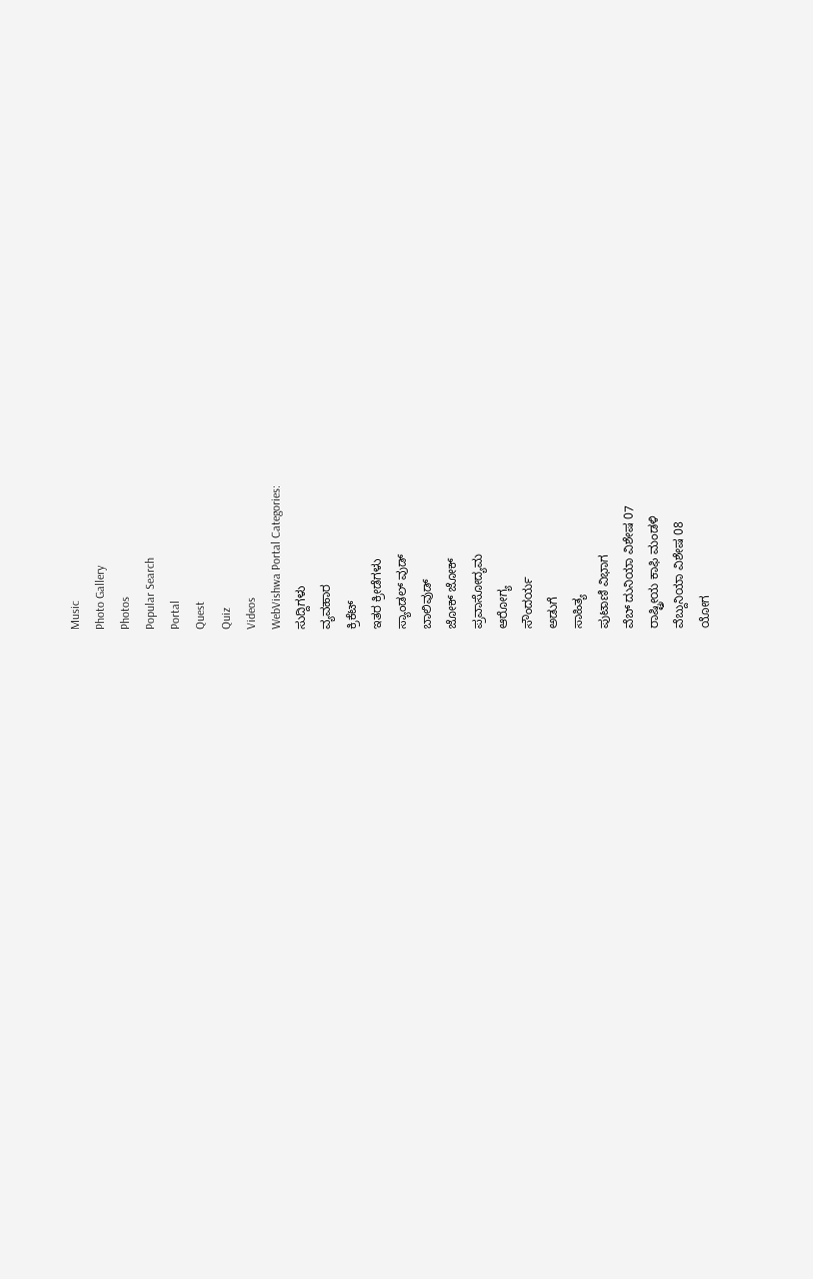Music
Photo Gallery
Photos
Popular Search
Portal
Quest
Quiz
Videos
WebVishwa Portal Categories:
ಸುದ್ದಿಗಳು
ವ್ಯವಹಾರ
ಕ್ರಿಕೆಟ್
ಇತರ ಕ್ರೀಡೆಗಳು
ಸ್ಯಾಂಡಲ್ ವುಡ್
ಬಾಲಿವುಡ್
ಜೋಕ್ ಜೋಕ್
ಪ್ರವಾಸೋದ್ಯಮ
ಆರೋಗ್ಯ
ಸೌಂದರ್ಯ
ಅಡುಗೆ
ಸಾಹಿತ್ಯ
ಪುಟಾಣಿ ವಿಭಾಗ
ವೆಬ್ ದುನಿಯಾ ವಿಶೇಷ 07
ರಾಷ್ಟ್ರೀಯ ಕಾಫಿ ಮಂಡಳಿ
ವೆಬ್ದುನಿಯಾ ವಿಶೇಷ 08
ಯೋಗ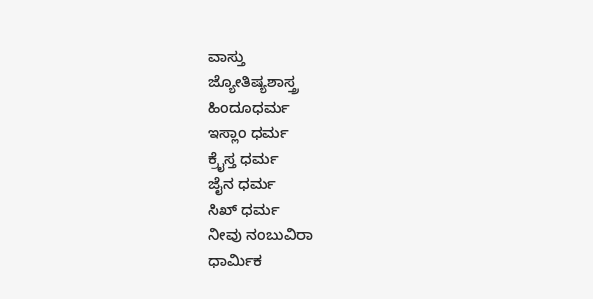ವಾಸ್ತು
ಜ್ಯೋತಿಷ್ಯಶಾಸ್ತ್ರ
ಹಿಂದೂಧರ್ಮ
ಇಸ್ಲಾಂ ಧರ್ಮ
ಕ್ರೈಸ್ತ ಧರ್ಮ
ಜೈನ ಧರ್ಮ
ಸಿಖ್ ಧರ್ಮ
ನೀವು ನಂಬುವಿರಾ
ಧಾರ್ಮಿಕ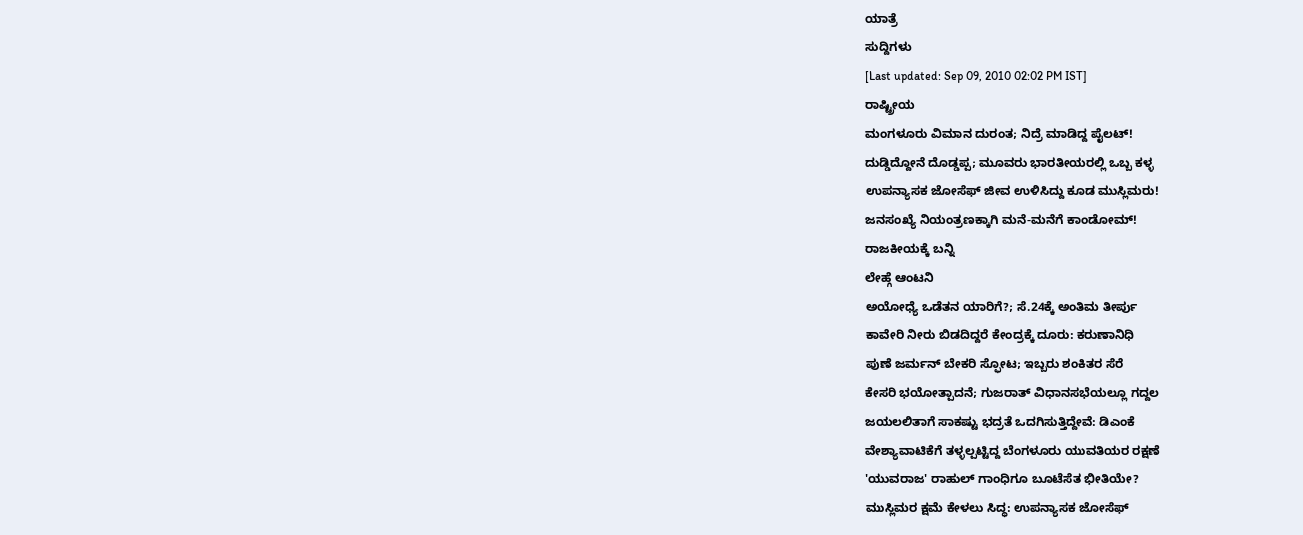ಯಾತ್ರೆ
ಸುದ್ದಿಗಳು
[Last updated: Sep 09, 2010 02:02 PM IST]
ರಾಷ್ಟ್ರೀಯ
ಮಂಗಳೂರು ವಿಮಾನ ದುರಂತ; ನಿದ್ರೆ ಮಾಡಿದ್ದ ಪೈಲಟ್!
ದುಡ್ಡಿದ್ದೋನೆ ದೊಡ್ಡಪ್ಪ; ಮೂವರು ಭಾರತೀಯರಲ್ಲಿ ಒಬ್ಬ ಕಳ್ಳ
ಉಪನ್ಯಾಸಕ ಜೋಸೆಫ್ ಜೀವ ಉಳಿಸಿದ್ದು ಕೂಡ ಮುಸ್ಲಿಮರು!
ಜನಸಂಖ್ಯೆ ನಿಯಂತ್ರಣಕ್ಕಾಗಿ ಮನೆ-ಮನೆಗೆ ಕಾಂಡೋಮ್!
ರಾಜಕೀಯಕ್ಕೆ ಬನ್ನಿ
ಲೇಹ್ಗೆ ಆಂಟನಿ
ಅಯೋಧ್ಯೆ ಒಡೆತನ ಯಾರಿಗೆ?; ಸೆ.24ಕ್ಕೆ ಅಂತಿಮ ತೀರ್ಪು
ಕಾವೇರಿ ನೀರು ಬಿಡದಿದ್ದರೆ ಕೇಂದ್ರಕ್ಕೆ ದೂರು: ಕರುಣಾನಿಧಿ
ಪುಣೆ ಜರ್ಮನ್ ಬೇಕರಿ ಸ್ಫೋಟ; ಇಬ್ಬರು ಶಂಕಿತರ ಸೆರೆ
ಕೇಸರಿ ಭಯೋತ್ಪಾದನೆ; ಗುಜರಾತ್ ವಿಧಾನಸಭೆಯಲ್ಲೂ ಗದ್ದಲ
ಜಯಲಲಿತಾಗೆ ಸಾಕಷ್ಟು ಭದ್ರತೆ ಒದಗಿಸುತ್ತಿದ್ದೇವೆ: ಡಿಎಂಕೆ
ವೇಶ್ಯಾವಾಟಿಕೆಗೆ ತಳ್ಳಲ್ಪಟ್ಟಿದ್ದ ಬೆಂಗಳೂರು ಯುವತಿಯರ ರಕ್ಷಣೆ
'ಯುವರಾಜ' ರಾಹುಲ್ ಗಾಂಧಿಗೂ ಬೂಟೆಸೆತ ಭೀತಿಯೇ?
ಮುಸ್ಲಿಮರ ಕ್ಷಮೆ ಕೇಳಲು ಸಿದ್ಧ: ಉಪನ್ಯಾಸಕ ಜೋಸೆಫ್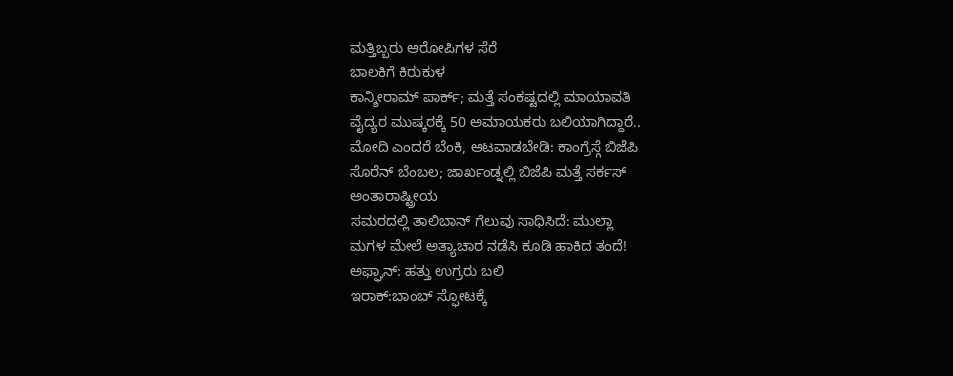ಮತ್ತಿಬ್ಬರು ಆರೋಪಿಗಳ ಸೆರೆ
ಬಾಲಕಿಗೆ ಕಿರುಕುಳ
ಕಾನ್ಶೀರಾಮ್ ಪಾರ್ಕ್; ಮತ್ತೆ ಸಂಕಷ್ಟದಲ್ಲಿ ಮಾಯಾವತಿ
ವೈದ್ಯರ ಮುಷ್ಕರಕ್ಕೆ 50 ಅಮಾಯಕರು ಬಲಿಯಾಗಿದ್ದಾರೆ..
ಮೋದಿ ಎಂದರೆ ಬೆಂಕಿ, ಆಟವಾಡಬೇಡಿ: ಕಾಂಗ್ರೆಸ್ಗೆ ಬಿಜೆಪಿ
ಸೊರೆನ್ ಬೆಂಬಲ; ಜಾರ್ಖಂಡ್ನಲ್ಲಿ ಬಿಜೆಪಿ ಮತ್ತೆ ಸರ್ಕಸ್
ಅಂತಾರಾಷ್ಟ್ರೀಯ
ಸಮರದಲ್ಲಿ ತಾಲಿಬಾನ್ ಗೆಲುವು ಸಾಧಿಸಿದೆ: ಮುಲ್ಲಾ
ಮಗಳ ಮೇಲೆ ಅತ್ಯಾಚಾರ ನಡೆಸಿ ಕೂಡಿ ಹಾಕಿದ ತಂದೆ!
ಅಫ್ಘಾನ್: ಹತ್ತು ಉಗ್ರರು ಬಲಿ
ಇರಾಕ್:ಬಾಂಬ್ ಸ್ಫೋಟಕ್ಕೆ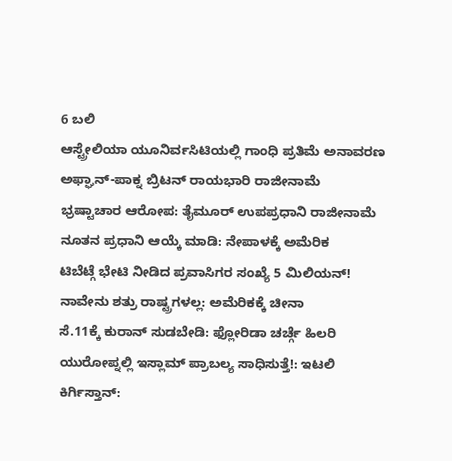6 ಬಲಿ
ಆಸ್ಟ್ರೇಲಿಯಾ ಯೂನಿರ್ವಸಿಟಿಯಲ್ಲಿ ಗಾಂಧಿ ಪ್ರತಿಮೆ ಅನಾವರಣ
ಅಫ್ಘಾನ್-ಪಾಕ್ನ ಬ್ರಿಟನ್ ರಾಯಭಾರಿ ರಾಜೀನಾಮೆ
ಭ್ರಷ್ಟಾಚಾರ ಆರೋಪ: ತೈಮೂರ್ ಉಪಪ್ರಧಾನಿ ರಾಜೀನಾಮೆ
ನೂತನ ಪ್ರಧಾನಿ ಆಯ್ಕೆ ಮಾಡಿ: ನೇಪಾಳಕ್ಕೆ ಅಮೆರಿಕ
ಟಿಬೆಟ್ಗೆ ಭೇಟಿ ನೀಡಿದ ಪ್ರವಾಸಿಗರ ಸಂಖ್ಯೆ 5 ಮಿಲಿಯನ್!
ನಾವೇನು ಶತ್ರು ರಾಷ್ಟ್ರಗಳಲ್ಲ: ಅಮೆರಿಕಕ್ಕೆ ಚೀನಾ
ಸೆ.11ಕ್ಕೆ ಕುರಾನ್ ಸುಡಬೇಡಿ: ಫ್ಲೋರಿಡಾ ಚರ್ಚ್ಗೆ ಹಿಲರಿ
ಯುರೋಪ್ನಲ್ಲಿ ಇಸ್ಲಾಮ್ ಪ್ರಾಬಲ್ಯ ಸಾಧಿಸುತ್ತೆ!: ಇಟಲಿ
ಕಿರ್ಗಿಸ್ತಾನ್: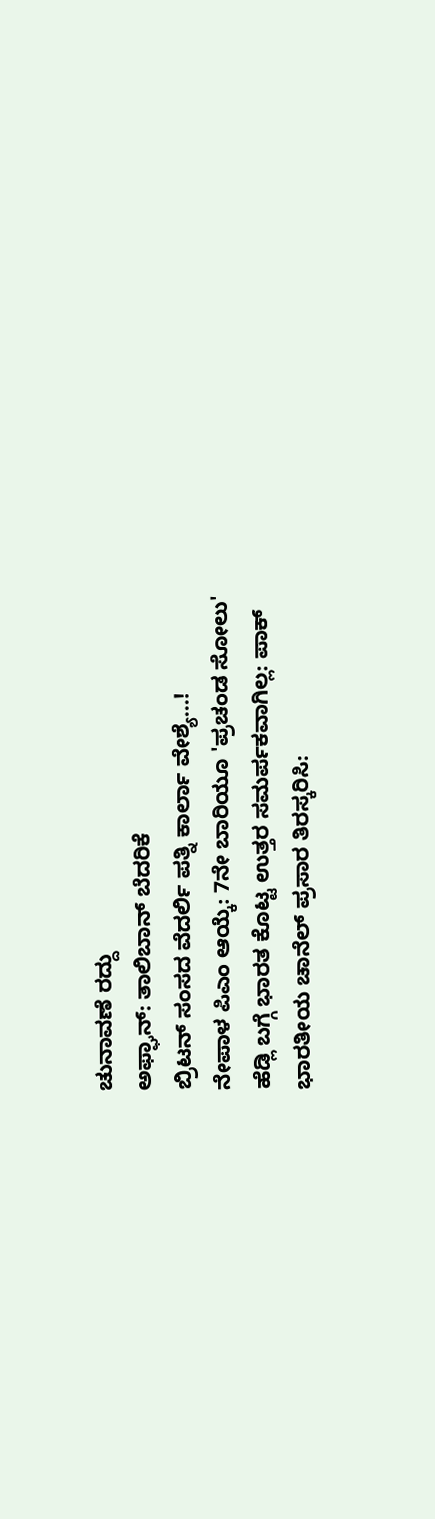ಚುನಾವಣೆ ರದ್ದು
ಅಫ್ಘಾನ್: ತಾಲಿಬಾನ್ ಬೆದರಿಕೆ
ಬ್ರಿಟನ್ ಸಂಸದ ವೆದರ್ಲಿ ಪತ್ನಿ ಕಾರ್ಲಾ ವೇಶ್ಯೆ...!
ನೇಪಾಳ ಪಿಎಂ ಆಯ್ಕೆ: 7ನೇ ಬಾರಿಯೂ 'ಪ್ರಚಂಡ ಸೋಲು'
ಹೆಡ್ಲಿ ಬಗ್ಗೆ ಭಾರತ ಕೊಟ್ಟ ಉತ್ತರ ಸಮರ್ಪಕವಾಗಿಲ್ಲ: ಪಾಕ್
ಭಾರತೀಯ ಚಾನೆಲ್ ಪ್ರಸಾರ ತಿರಸ್ಕರಿಸಿ: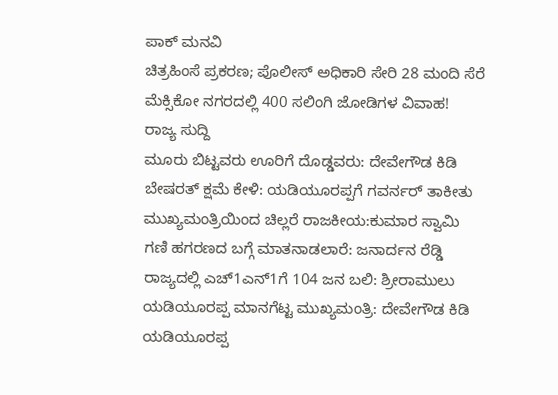ಪಾಕ್ ಮನವಿ
ಚಿತ್ರಹಿಂಸೆ ಪ್ರಕರಣ; ಪೊಲೀಸ್ ಅಧಿಕಾರಿ ಸೇರಿ 28 ಮಂದಿ ಸೆರೆ
ಮೆಕ್ಸಿಕೋ ನಗರದಲ್ಲಿ 400 ಸಲಿಂಗಿ ಜೋಡಿಗಳ ವಿವಾಹ!
ರಾಜ್ಯ ಸುದ್ದಿ
ಮೂರು ಬಿಟ್ಟವರು ಊರಿಗೆ ದೊಡ್ಡವರು: ದೇವೇಗೌಡ ಕಿಡಿ
ಬೇಷರತ್ ಕ್ಷಮೆ ಕೇಳಿ: ಯಡಿಯೂರಪ್ಪಗೆ ಗವರ್ನರ್ ತಾಕೀತು
ಮುಖ್ಯಮಂತ್ರಿಯಿಂದ ಚಿಲ್ಲರೆ ರಾಜಕೀಯ:ಕುಮಾರ ಸ್ವಾಮಿ
ಗಣಿ ಹಗರಣದ ಬಗ್ಗೆ ಮಾತನಾಡಲಾರೆ: ಜನಾರ್ದನ ರೆಡ್ಡಿ
ರಾಜ್ಯದಲ್ಲಿ ಎಚ್1ಎನ್1ಗೆ 104 ಜನ ಬಲಿ: ಶ್ರೀರಾಮುಲು
ಯಡಿಯೂರಪ್ಪ ಮಾನಗೆಟ್ಟ ಮುಖ್ಯಮಂತ್ರಿ: ದೇವೇಗೌಡ ಕಿಡಿ
ಯಡಿಯೂರಪ್ಪ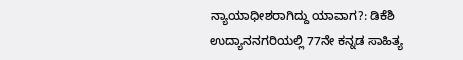ನ್ಯಾಯಾಧೀಶರಾಗಿದ್ದು ಯಾವಾಗ?: ಡಿಕೆಶಿ
ಉದ್ಯಾನನಗರಿಯಲ್ಲಿ 77ನೇ ಕನ್ನಡ ಸಾಹಿತ್ಯ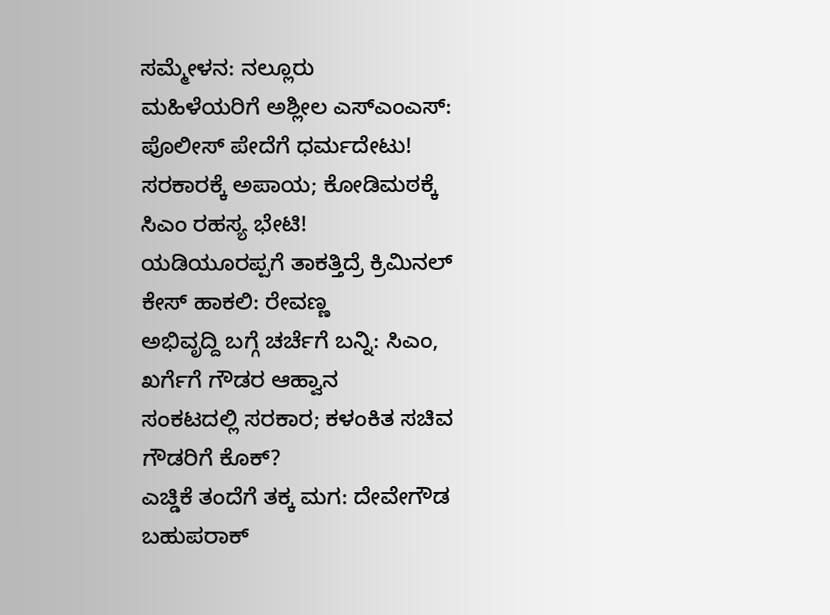ಸಮ್ಮೇಳನ: ನಲ್ಲೂರು
ಮಹಿಳೆಯರಿಗೆ ಅಶ್ಲೀಲ ಎಸ್ಎಂಎಸ್: ಪೊಲೀಸ್ ಪೇದೆಗೆ ಧರ್ಮದೇಟು!
ಸರಕಾರಕ್ಕೆ ಅಪಾಯ; ಕೋಡಿಮಠಕ್ಕೆ ಸಿಎಂ ರಹಸ್ಯ ಭೇಟಿ!
ಯಡಿಯೂರಪ್ಪಗೆ ತಾಕತ್ತಿದ್ರೆ ಕ್ರಿಮಿನಲ್ ಕೇಸ್ ಹಾಕಲಿ: ರೇವಣ್ಣ
ಅಭಿವೃದ್ದಿ ಬಗ್ಗೆ ಚರ್ಚೆಗೆ ಬನ್ನಿ: ಸಿಎಂ, ಖರ್ಗೆಗೆ ಗೌಡರ ಆಹ್ವಾನ
ಸಂಕಟದಲ್ಲಿ ಸರಕಾರ; ಕಳಂಕಿತ ಸಚಿವ ಗೌಡರಿಗೆ ಕೊಕ್?
ಎಚ್ಡಿಕೆ ತಂದೆಗೆ ತಕ್ಕ ಮಗ: ದೇವೇಗೌಡ ಬಹುಪರಾಕ್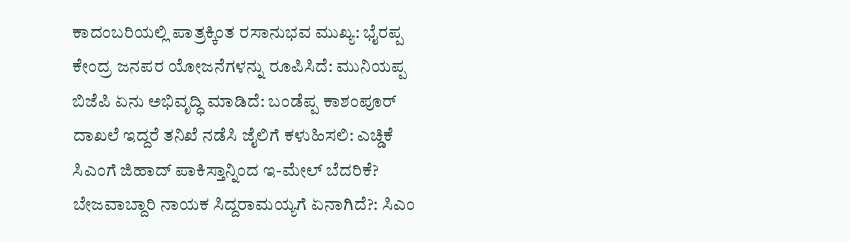ಕಾದಂಬರಿಯಲ್ಲಿ ಪಾತ್ರಕ್ಕಿಂತ ರಸಾನುಭವ ಮುಖ್ಯ: ಭೈರಪ್ಪ
ಕೇಂದ್ರ ಜನಪರ ಯೋಜನೆಗಳನ್ನು ರೂಪಿಸಿದೆ: ಮುನಿಯಪ್ಪ
ಬಿಜೆಪಿ ಏನು ಅಭಿವೃದ್ಧಿ ಮಾಡಿದೆ: ಬಂಡೆಪ್ಪ ಕಾಶಂಪೂರ್
ದಾಖಲೆ ಇದ್ದರೆ ತನಿಖೆ ನಡೆಸಿ ಜೈಲಿಗೆ ಕಳುಹಿಸಲಿ: ಎಚ್ಡಿಕೆ
ಸಿಎಂಗೆ ಜಿಹಾದ್ ಪಾಕಿಸ್ತಾನ್ನಿಂದ ಇ-ಮೇಲ್ ಬೆದರಿಕೆ?
ಬೇಜವಾಬ್ದಾರಿ ನಾಯಕ ಸಿದ್ದರಾಮಯ್ಯಗೆ ಏನಾಗಿದೆ?: ಸಿಎಂ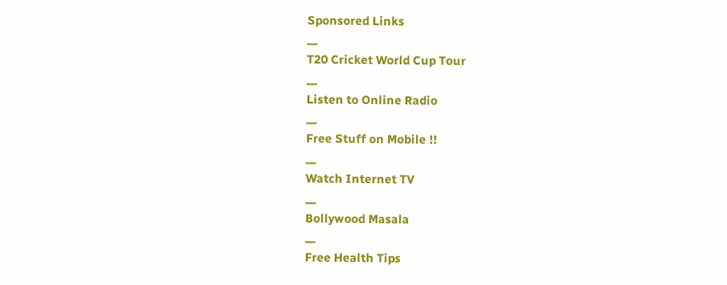Sponsored Links
__
T20 Cricket World Cup Tour
__
Listen to Online Radio
__
Free Stuff on Mobile !!
__
Watch Internet TV
__
Bollywood Masala
__
Free Health Tips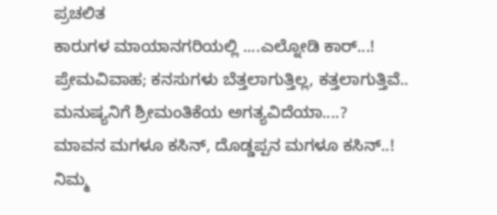ಪ್ರಚಲಿತ
ಕಾರುಗಳ ಮಾಯಾನಗರಿಯಲ್ಲಿ ....ಎಲ್ನೋಡಿ ಕಾರ್...!
ಪ್ರೇಮವಿವಾಹ; ಕನಸುಗಳು ಬೆತ್ತಲಾಗುತ್ತಿಲ್ಲ, ಕತ್ತಲಾಗುತ್ತಿವೆ..
ಮನುಷ್ಯನಿಗೆ ಶ್ರೀಮಂತಿಕೆಯ ಅಗತ್ಯವಿದೆಯಾ....?
ಮಾವನ ಮಗಳೂ ಕಸಿನ್, ದೊಡ್ಡಪ್ಪನ ಮಗಳೂ ಕಸಿನ್..!
ನಿಮ್ಮ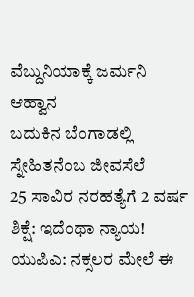ವೆಬ್ದುನಿಯಾಕ್ಕೆ ಜರ್ಮನಿ ಆಹ್ವಾನ
ಬದುಕಿನ ಬೆಂಗಾಡಲ್ಲಿ ಸ್ನೇಹಿತನೆಂಬ ಜೀವಸೆಲೆ
25 ಸಾವಿರ ನರಹತ್ಯೆಗೆ 2 ವರ್ಷ ಶಿಕ್ಷೆ: ಇದೆಂಥಾ ನ್ಯಾಯ!
ಯುಪಿಎ: ನಕ್ಸಲರ ಮೇಲೆ ಈ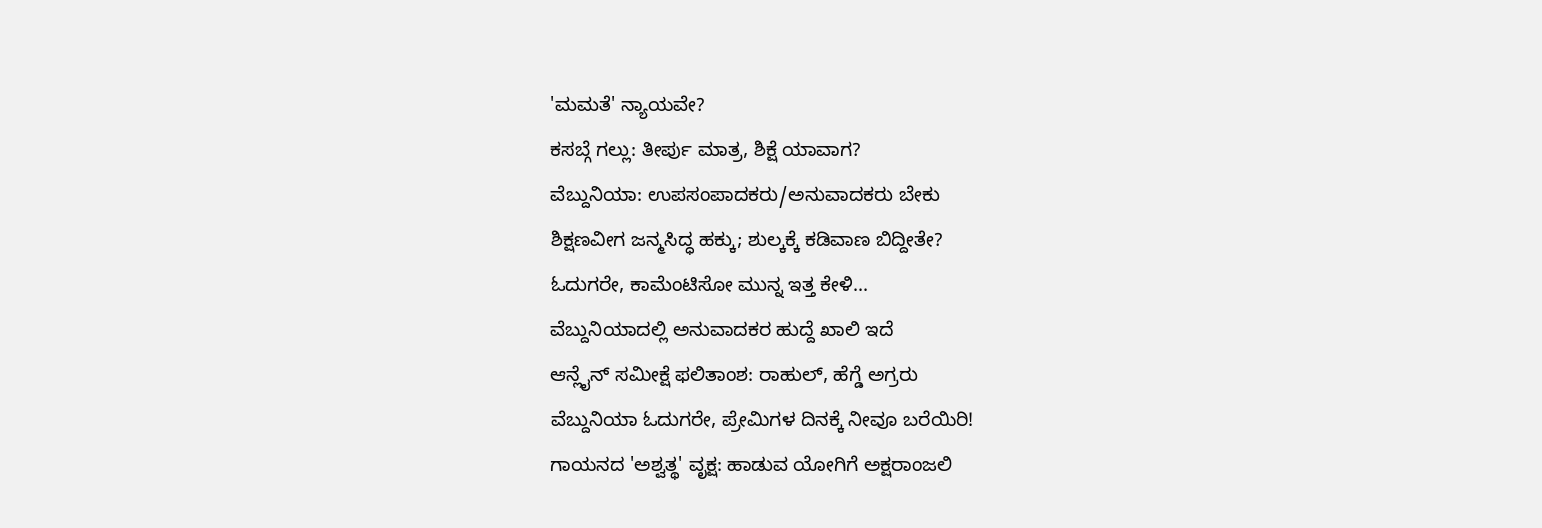'ಮಮತೆ' ನ್ಯಾಯವೇ?
ಕಸಬ್ಗೆ ಗಲ್ಲು: ತೀರ್ಪು ಮಾತ್ರ, ಶಿಕ್ಷೆ ಯಾವಾಗ?
ವೆಬ್ದುನಿಯಾ: ಉಪಸಂಪಾದಕರು/ಅನುವಾದಕರು ಬೇಕು
ಶಿಕ್ಷಣವೀಗ ಜನ್ಮಸಿದ್ಧ ಹಕ್ಕು; ಶುಲ್ಕಕ್ಕೆ ಕಡಿವಾಣ ಬಿದ್ದೀತೇ?
ಓದುಗರೇ, ಕಾಮೆಂಟಿಸೋ ಮುನ್ನ ಇತ್ತ ಕೇಳಿ...
ವೆಬ್ದುನಿಯಾದಲ್ಲಿ ಅನುವಾದಕರ ಹುದ್ದೆ ಖಾಲಿ ಇದೆ
ಆನ್ಲೈನ್ ಸಮೀಕ್ಷೆ ಫಲಿತಾಂಶ: ರಾಹುಲ್, ಹೆಗ್ಡೆ ಅಗ್ರರು
ವೆಬ್ದುನಿಯಾ ಓದುಗರೇ, ಪ್ರೇಮಿಗಳ ದಿನಕ್ಕೆ ನೀವೂ ಬರೆಯಿರಿ!
ಗಾಯನದ 'ಅಶ್ವತ್ಥ' ವೃಕ್ಷ: ಹಾಡುವ ಯೋಗಿಗೆ ಅಕ್ಷರಾಂಜಲಿ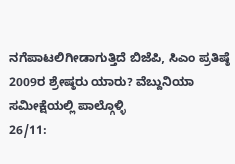ನಗೆಪಾಟಲಿಗೀಡಾಗುತ್ತಿದೆ ಬಿಜೆಪಿ, ಸಿಎಂ ಪ್ರತಿಷ್ಠೆ
2009ರ ಶ್ರೇಷ್ಠರು ಯಾರು? ವೆಬ್ದುನಿಯಾ ಸಮೀಕ್ಷೆಯಲ್ಲಿ ಪಾಲ್ಗೊಳ್ಳಿ
26/11: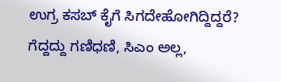ಉಗ್ರ ಕಸಬ್ ಕೈಗೆ ಸಿಗದೇಹೋಗಿದ್ದಿದ್ದರೆ?
ಗೆದ್ದದ್ದು ಗಣಿಧಣಿ, ಸಿಎಂ ಅಲ್ಲ,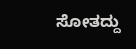ಸೋತದ್ದು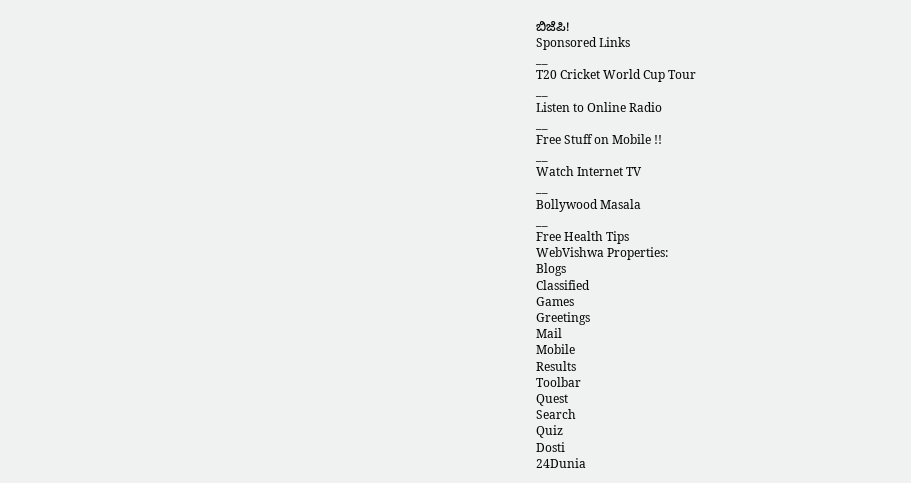ಬಿಜೆಪಿ!
Sponsored Links
__
T20 Cricket World Cup Tour
__
Listen to Online Radio
__
Free Stuff on Mobile !!
__
Watch Internet TV
__
Bollywood Masala
__
Free Health Tips
WebVishwa Properties:
Blogs
Classified
Games
Greetings
Mail
Mobile
Results
Toolbar
Quest
Search
Quiz
Dosti
24Dunia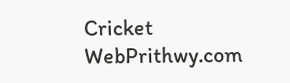Cricket
WebPrithwy.com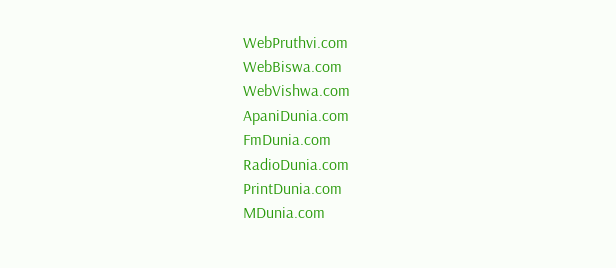WebPruthvi.com
WebBiswa.com
WebVishwa.com
ApaniDunia.com
FmDunia.com
RadioDunia.com
PrintDunia.com
MDunia.com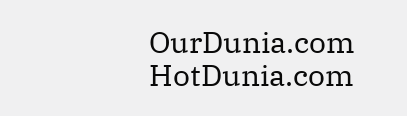OurDunia.com
HotDunia.com